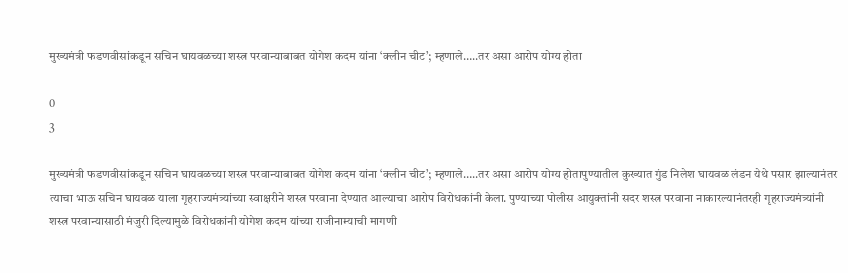मुख्यमंत्री फडणवीसांकडून सचिन घायवळच्या शस्त्र परवान्याबाबत योगेश कदम यांना ‘क्लीन चीट’; म्हणाले…..तर असा आरोप योग्य होता

0
3

मुख्यमंत्री फडणवीसांकडून सचिन घायवळच्या शस्त्र परवान्याबाबत योगेश कदम यांना ‘क्लीन चीट’; म्हणाले…..तर असा आरोप योग्य होतापुण्यातील कुख्यात गुंड निलेश घायवळ लंडन येथे पसार झाल्यानंतर त्याचा भाऊ सचिन घायवळ याला गृहराज्यमंत्र्यांच्या स्वाक्षरीने शस्त्र परवाना देण्यात आल्याचा आरोप विरोधकांनी केला. पुण्याच्या पोलीस आयुक्तांनी सदर शस्त्र परवाना नाकारल्यानंतरही गृहराज्यमंत्र्यांनी शस्त्र परवान्यासाठी मंजुरी दिल्यामुळे विरोधकांनी योगेश कदम यांच्या राजीनाम्याची मागणी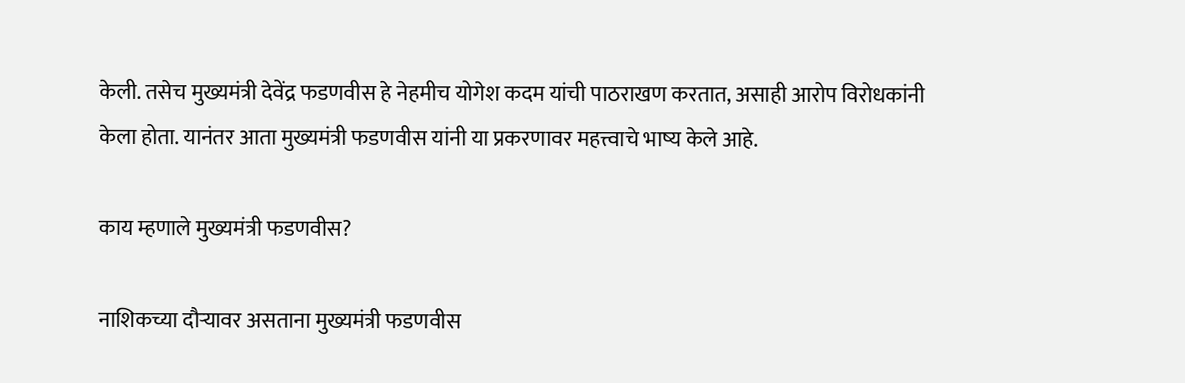केली. तसेच मुख्यमंत्री देवेंद्र फडणवीस हे नेहमीच योगेश कदम यांची पाठराखण करतात, असाही आरोप विरोधकांनी केला होता. यानंतर आता मुख्यमंत्री फडणवीस यांनी या प्रकरणावर महत्त्वाचे भाष्य केले आहे.

काय म्हणाले मुख्यमंत्री फडणवीस?

नाशिकच्या दौऱ्यावर असताना मुख्यमंत्री फडणवीस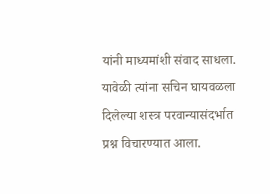यांनी माध्यमांशी संवाद साधला. यावेळी त्यांना सचिन घायवळला दिलेल्या शस्त्र परवान्यासंदर्भात प्रश्न विचारण्यात आला.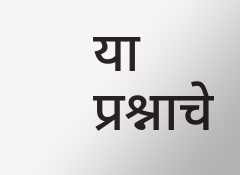या प्रश्नाचे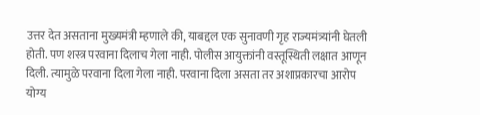उत्तर देत असताना मुख्यमंत्री म्हणाले की, याबद्दल एक सुनावणी गृह राज्यमंत्र्यांनी घेतली होती. पण शस्त्र परवाना दिलाच गेला नाही. पोलीस आयुक्तांनी वस्तूस्थिती लक्षात आणून दिली. त्यामुळे परवाना दिला गेला नाही. परवाना दिला असता तर अशाप्रकारचा आरोप योग्य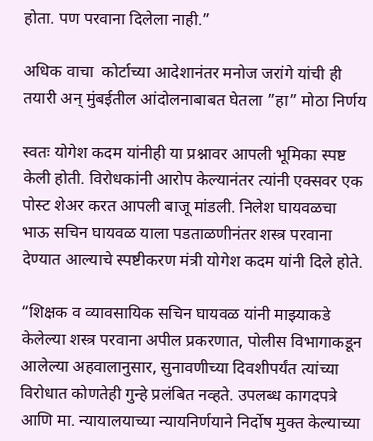होता. पण परवाना दिलेला नाही.”

अधिक वाचा  कोर्टाच्या आदेशानंतर मनोज जरांगे यांची ही तयारी अन् मुंबईतील आंदोलनाबाबत घेतला ”हा” मोठा निर्णय

स्वतः योगेश कदम यांनीही या प्रश्नावर आपली भूमिका स्पष्ट केली होती. विरोधकांनी आरोप केल्यानंतर त्यांनी एक्सवर एक पोस्ट शेअर करत आपली बाजू मांडली. निलेश घायवळचा भाऊ सचिन घायवळ याला पडताळणीनंतर शस्त्र परवाना देण्यात आल्याचे स्पष्टीकरण मंत्री योगेश कदम यांनी दिले होते.

“शिक्षक व व्यावसायिक सचिन घायवळ यांनी माझ्याकडे केलेल्या शस्त्र परवाना अपील प्रकरणात, पोलीस विभागाकडून आलेल्या अहवालानुसार, सुनावणीच्या दिवशीपर्यंत त्यांच्या विरोधात कोणतेही गुन्हे प्रलंबित नव्हते. उपलब्ध कागदपत्रे आणि मा. न्यायालयाच्या न्यायनिर्णयाने निर्दोष मुक्त केल्याच्या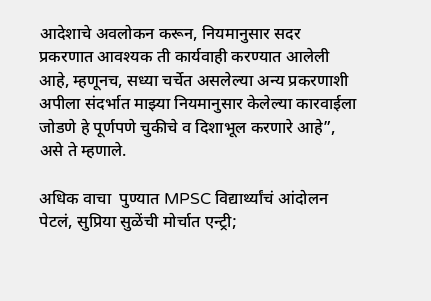आदेशाचे अवलोकन करून, नियमानुसार सदर प्रकरणात आवश्यक ती कार्यवाही करण्यात आलेली आहे, म्हणूनच, सध्या चर्चेत असलेल्या अन्य प्रकरणाशी अपीला संदर्भात माझ्या नियमानुसार केलेल्या कारवाईला जोडणे हे पूर्णपणे चुकीचे व दिशाभूल करणारे आहे”, असे ते म्हणाले.

अधिक वाचा  पुण्यात MPSC विद्यार्थ्यांचं आंदोलन पेटलं, सुप्रिया सुळेंची मोर्चात एन्ट्री;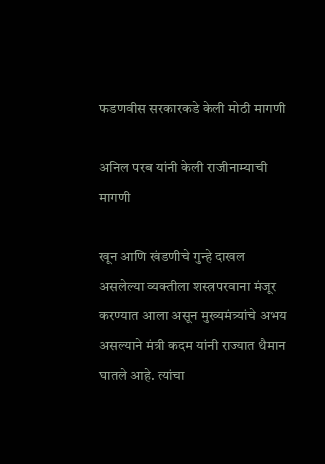फडणवीस सरकारकडे केली मोठी मागणी

अनिल परब यांनी केली राजीनाम्याची मागणी

खून आणि खंडणीचे गुन्हे दाखल असलेल्या व्यक्तीला शस्त्रपरवाना मंजूर करण्यात आला असून मुख्यमंत्र्यांचे अभय असल्याने मंत्री कदम यांनी राज्यात थैमान घातले आहे. त्यांचा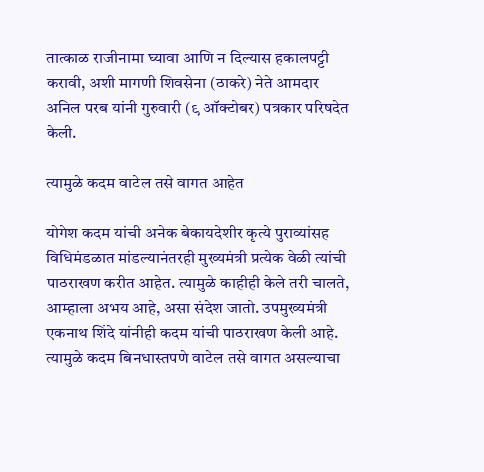तात्काळ राजीनामा घ्यावा आणि न दिल्यास हकालपट्टी करावी, अशी मागणी शिवसेना (ठाकरे) नेते आमदार अनिल परब यांनी गुरुवारी (९ ऑक्टोबर) पत्रकार परिषदेत केली.

त्यामुळे कदम वाटेल तसे वागत आहेत

योगेश कदम यांची अनेक बेकायदेशीर कृत्ये पुराव्यांसह विधिमंडळात मांडल्यानंतरही मुख्यमंत्री प्रत्येक वेळी त्यांची पाठराखण करीत आहेत. त्यामुळे काहीही केले तरी चालते, आम्हाला अभय आहे, असा संदेश जातो. उपमुख्यमंत्री एकनाथ शिंदे यांनीही कदम यांची पाठराखण केली आहे. त्यामुळे कदम बिनधास्तपणे वाटेल तसे वागत असल्याचा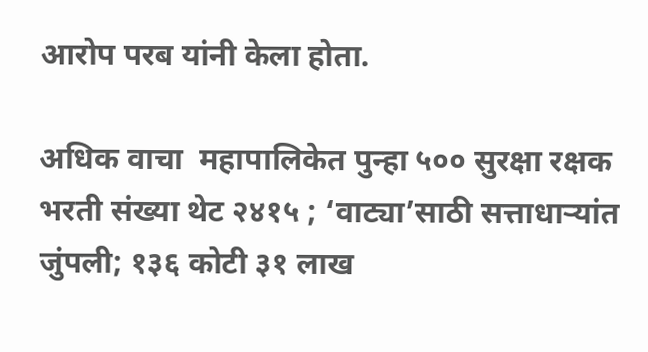आरोप परब यांनी केला होता.

अधिक वाचा  महापालिकेत पुन्हा ५०० सुरक्षा रक्षक भरती संख्या थेट २४१५ ; ‘वाट्या’साठी सत्ताधाऱ्यांत जुंपली; १३६ कोटी ३१ लाख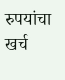रुपयांचा खर्च